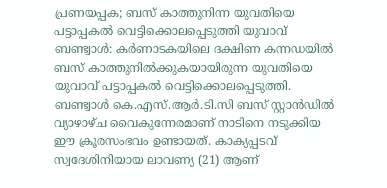പ്രണയപ്പക; ബസ് കാത്തുനിന്ന യുവതിയെ പട്ടാപ്പകൽ വെട്ടിക്കൊലപ്പെടുത്തി യുവാവ്
ബണ്ട്വാൾ: കർണാടകയിലെ ദക്ഷിണ കന്നഡയിൽ ബസ് കാത്തുനിൽക്കുകയായിരുന്ന യുവതിയെ യുവാവ് പട്ടാപ്പകൽ വെട്ടിക്കൊലപ്പെടുത്തി. ബണ്ട്വാൾ കെ.എസ്.ആർ.ടി.സി ബസ് സ്റ്റാൻഡിൽ വ്യാഴാഴ്ച വൈകുന്നേരമാണ് നാടിനെ നടുക്കിയ ഈ ക്രൂരസംഭവം ഉണ്ടായത്. കാക്യപ്പടവ് സ്വദേശിനിയായ ലാവണ്യ (21) ആണ്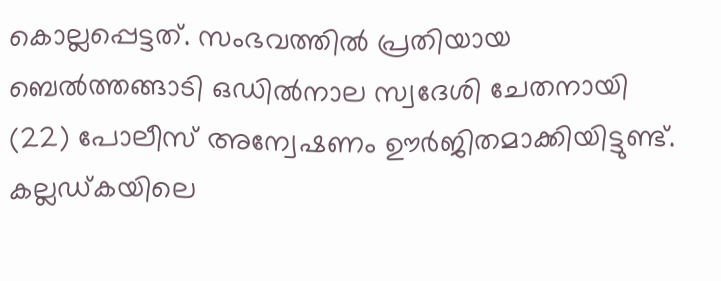കൊല്ലപ്പെട്ടത്. സംഭവത്തിൽ പ്രതിയായ ബെൽത്തങ്ങാടി ഒഡിൽനാല സ്വദേശി ചേതനായി (22) പോലീസ് അന്വേഷണം ഊർജിതമാക്കിയിട്ടുണ്ട്.
കല്ലഡ്കയിലെ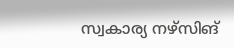സ്വകാര്യ നഴ്സിങ്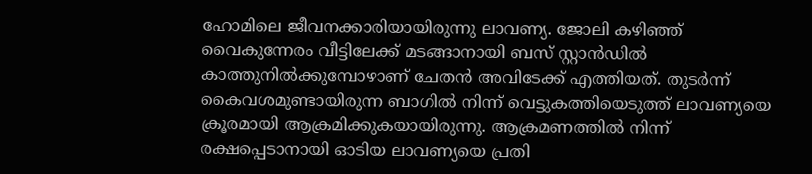ഹോമിലെ ജീവനക്കാരിയായിരുന്നു ലാവണ്യ. ജോലി കഴിഞ്ഞ് വൈകുന്നേരം വീട്ടിലേക്ക് മടങ്ങാനായി ബസ് സ്റ്റാൻഡിൽ കാത്തുനിൽക്കുമ്പോഴാണ് ചേതൻ അവിടേക്ക് എത്തിയത്. തുടർന്ന് കൈവശമുണ്ടായിരുന്ന ബാഗിൽ നിന്ന് വെട്ടുകത്തിയെടുത്ത് ലാവണ്യയെ ക്രൂരമായി ആക്രമിക്കുകയായിരുന്നു. ആക്രമണത്തിൽ നിന്ന് രക്ഷപ്പെടാനായി ഓടിയ ലാവണ്യയെ പ്രതി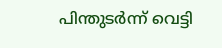പിന്തുടർന്ന് വെട്ടി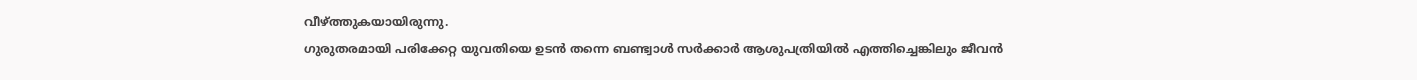വീഴ്ത്തുകയായിരുന്നു.
ഗുരുതരമായി പരിക്കേറ്റ യുവതിയെ ഉടൻ തന്നെ ബണ്ട്വാൾ സർക്കാർ ആശുപത്രിയിൽ എത്തിച്ചെങ്കിലും ജീവൻ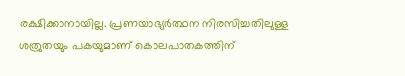രക്ഷിക്കാനായില്ല. പ്രണയാഭ്യർത്ഥന നിരസിച്ചതിലുള്ള ശത്രുതയും പകയുമാണ് കൊലപാതകത്തിന്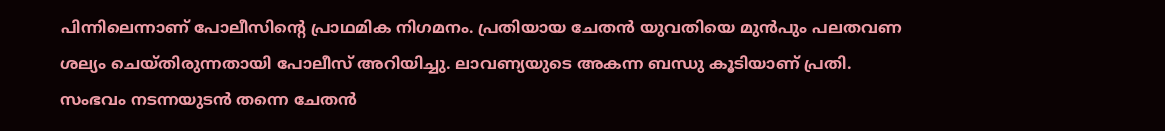പിന്നിലെന്നാണ് പോലീസിന്റെ പ്രാഥമിക നിഗമനം. പ്രതിയായ ചേതൻ യുവതിയെ മുൻപും പലതവണ ശല്യം ചെയ്തിരുന്നതായി പോലീസ് അറിയിച്ചു. ലാവണ്യയുടെ അകന്ന ബന്ധു കൂടിയാണ് പ്രതി.
സംഭവം നടന്നയുടൻ തന്നെ ചേതൻ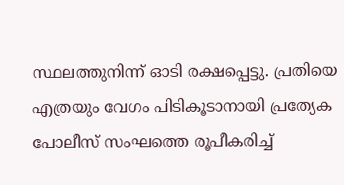സ്ഥലത്തുനിന്ന് ഓടി രക്ഷപ്പെട്ടു. പ്രതിയെ എത്രയും വേഗം പിടികൂടാനായി പ്രത്യേക പോലീസ് സംഘത്തെ രൂപീകരിച്ച്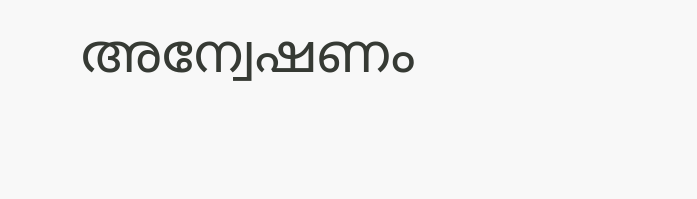അന്വേഷണം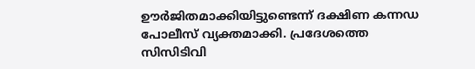ഊർജിതമാക്കിയിട്ടുണ്ടെന്ന് ദക്ഷിണ കന്നഡ പോലീസ് വ്യക്തമാക്കി. പ്രദേശത്തെ സിസിടിവി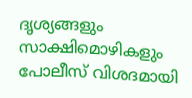ദൃശ്യങ്ങളും സാക്ഷിമൊഴികളും പോലീസ് വിശദമായി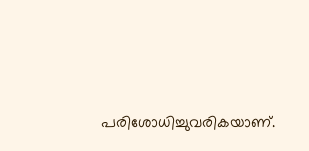പരിശോധിച്ചുവരികയാണ്.